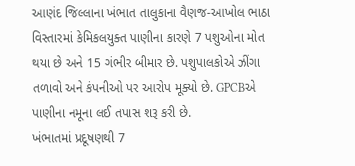આણંદ જિલ્લાના ખંભાત તાલુકાના વૈણજ-આખોલ ભાઠા વિસ્તારમાં કેમિકલયુક્ત પાણીના કારણે 7 પશુઓના મોત થયા છે અને 15 ગંભીર બીમાર છે. પશુપાલકોએ ઝીંગા તળાવો અને કંપનીઓ પર આરોપ મૂક્યો છે. GPCBએ પાણીના નમૂના લઈ તપાસ શરૂ કરી છે.
ખંભાતમાં પ્રદૂષણથી 7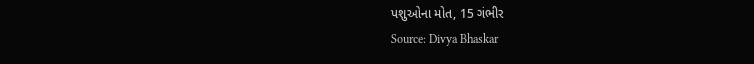પશુઓના મોત, 15 ગંભીર
Source: Divya Bhaskar